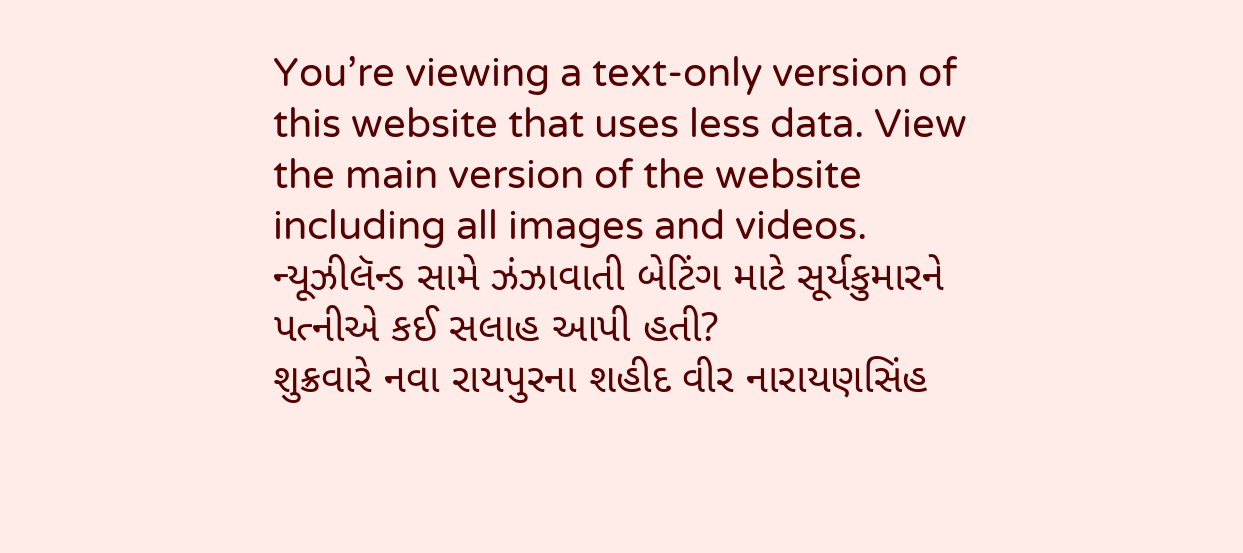You’re viewing a text-only version of this website that uses less data. View the main version of the website including all images and videos.
ન્યૂઝીલૅન્ડ સામે ઝંઝાવાતી બેટિંગ માટે સૂર્યકુમારને પત્નીએ કઈ સલાહ આપી હતી?
શુક્રવારે નવા રાયપુરના શહીદ વીર નારાયણસિંહ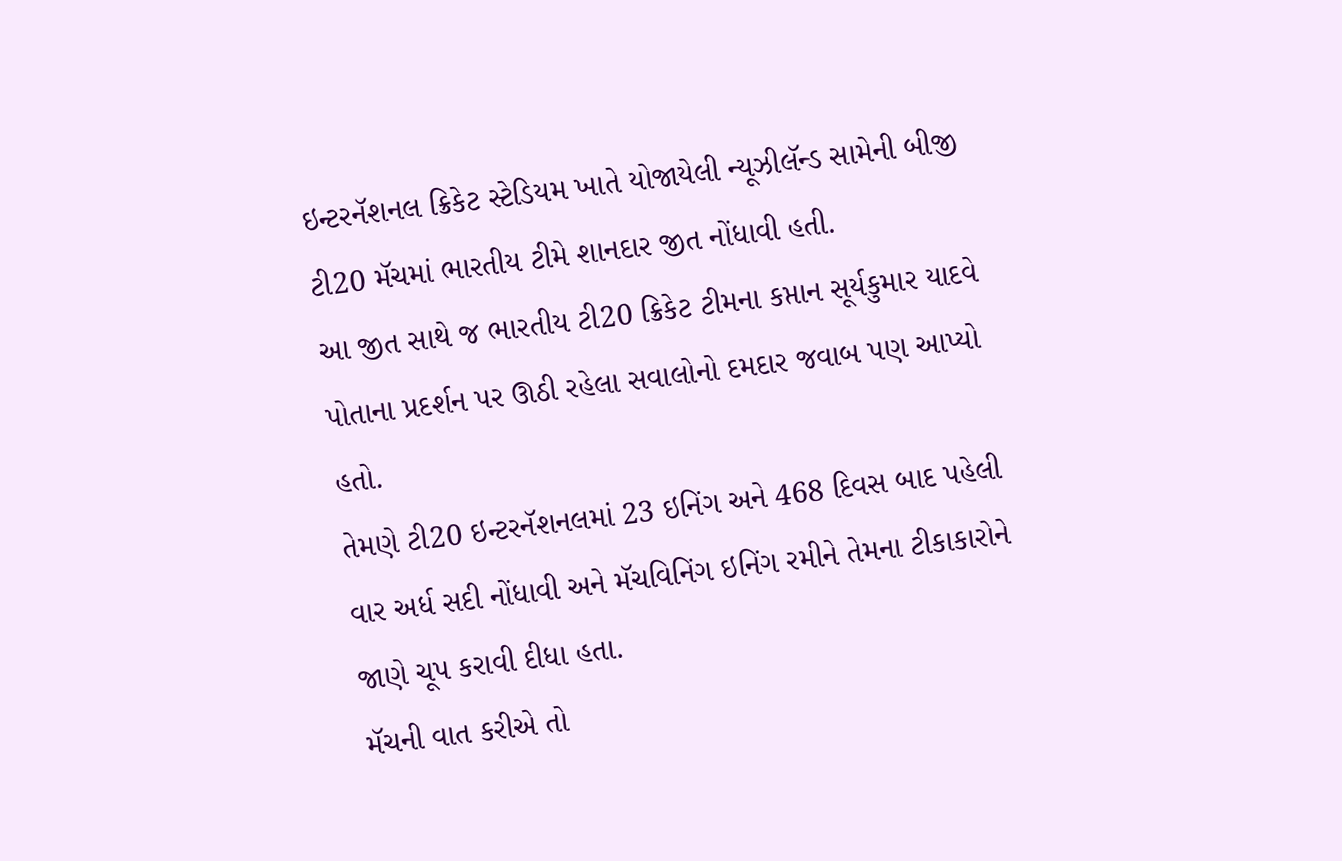ઇન્ટરનૅશનલ ક્રિકેટ સ્ટેડિયમ ખાતે યોજાયેલી ન્યૂઝીલૅન્ડ સામેની બીજી ટી20 મૅચમાં ભારતીય ટીમે શાનદાર જીત નોંધાવી હતી.
આ જીત સાથે જ ભારતીય ટી20 ક્રિકેટ ટીમના કપ્તાન સૂર્યકુમાર યાદવે પોતાના પ્રદર્શન પર ઊઠી રહેલા સવાલોનો દમદાર જવાબ પણ આપ્યો હતો.
તેમણે ટી20 ઇન્ટરનૅશનલમાં 23 ઇનિંગ અને 468 દિવસ બાદ પહેલી વાર અર્ધ સદી નોંધાવી અને મૅચવિનિંગ ઇનિંગ રમીને તેમના ટીકાકારોને જાણે ચૂપ કરાવી દીધા હતા.
મૅચની વાત કરીએ તો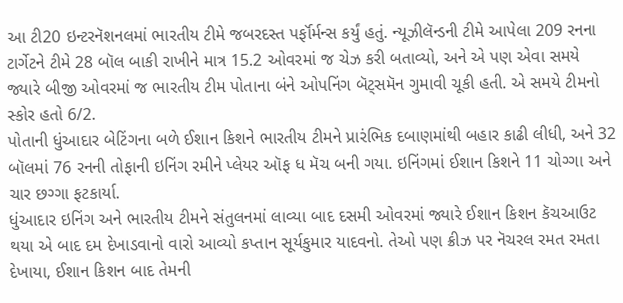આ ટી20 ઇન્ટરનૅશનલમાં ભારતીય ટીમે જબરદસ્ત પર્ફૉર્મન્સ કર્યું હતું. ન્યૂઝીલૅન્ડની ટીમે આપેલા 209 રનના ટાર્ગેટને ટીમે 28 બૉલ બાકી રાખીને માત્ર 15.2 ઓવરમાં જ ચેઝ કરી બતાવ્યો, અને એ પણ એવા સમયે જ્યારે બીજી ઓવરમાં જ ભારતીય ટીમ પોતાના બંને ઓપનિંગ બૅટ્સમૅન ગુમાવી ચૂકી હતી. એ સમયે ટીમનો સ્કોર હતો 6/2.
પોતાની ધુંઆદાર બેટિંગના બળે ઈશાન કિશને ભારતીય ટીમને પ્રારંભિક દબાણમાંથી બહાર કાઢી લીધી, અને 32 બૉલમાં 76 રનની તોફાની ઇનિંગ રમીને પ્લેયર ઑફ ધ મૅચ બની ગયા. ઇનિંગમાં ઈશાન કિશને 11 ચોગ્ગા અને ચાર છગ્ગા ફટકાર્યા.
ધુંઆદાર ઇનિંગ અને ભારતીય ટીમને સંતુલનમાં લાવ્યા બાદ દસમી ઓવરમાં જ્યારે ઈશાન કિશન કૅચઆઉટ થયા એ બાદ દમ દેખાડવાનો વારો આવ્યો કપ્તાન સૂર્યકુમાર યાદવનો. તેઓ પણ ક્રીઝ પર નૅચરલ રમત રમતા દેખાયા, ઈશાન કિશન બાદ તેમની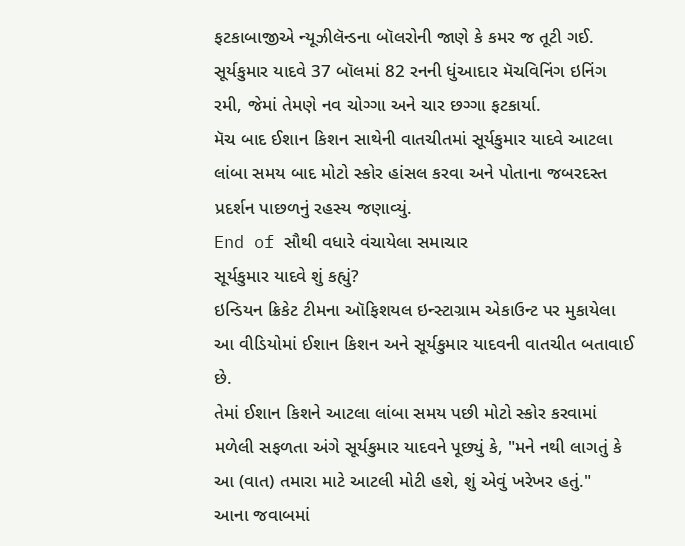ફટકાબાજીએ ન્યૂઝીલૅન્ડના બૉલરોની જાણે કે કમર જ તૂટી ગઈ.
સૂર્યકુમાર યાદવે 37 બૉલમાં 82 રનની ધુંઆદાર મૅચવિનિંગ ઇનિંગ રમી, જેમાં તેમણે નવ ચોગ્ગા અને ચાર છગ્ગા ફટકાર્યા.
મૅચ બાદ ઈશાન કિશન સાથેની વાતચીતમાં સૂર્યકુમાર યાદવે આટલા લાંબા સમય બાદ મોટો સ્કોર હાંસલ કરવા અને પોતાના જબરદસ્ત પ્રદર્શન પાછળનું રહસ્ય જણાવ્યું.
End of સૌથી વધારે વંચાયેલા સમાચાર
સૂર્યકુમાર યાદવે શું કહ્યું?
ઇન્ડિયન ક્રિકેટ ટીમના ઑફિશયલ ઇન્સ્ટાગ્રામ એકાઉન્ટ પર મુકાયેલા આ વીડિયોમાં ઈશાન કિશન અને સૂર્યકુમાર યાદવની વાતચીત બતાવાઈ છે.
તેમાં ઈશાન કિશને આટલા લાંબા સમય પછી મોટો સ્કોર કરવામાં મળેલી સફળતા અંગે સૂર્યકુમાર યાદવને પૂછ્યું કે, "મને નથી લાગતું કે આ (વાત) તમારા માટે આટલી મોટી હશે, શું એવું ખરેખર હતું."
આના જવાબમાં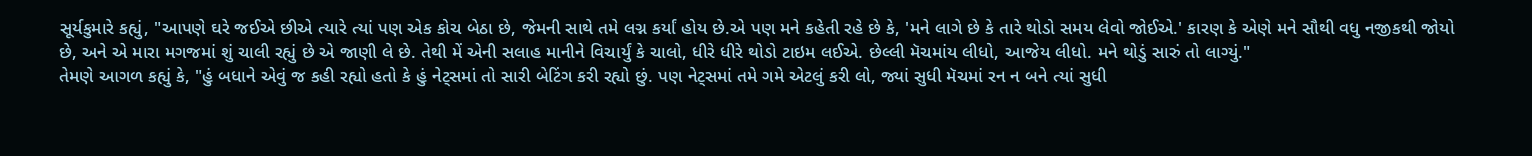સૂર્યકુમારે કહ્યું, "આપણે ઘરે જઈએ છીએ ત્યારે ત્યાં પણ એક કોચ બેઠા છે, જેમની સાથે તમે લગ્ન કર્યાં હોય છે.એ પણ મને કહેતી રહે છે કે, 'મને લાગે છે કે તારે થોડો સમય લેવો જોઈએ.' કારણ કે એણે મને સૌથી વધુ નજીકથી જોયો છે, અને એ મારા મગજમાં શું ચાલી રહ્યું છે એ જાણી લે છે. તેથી મેં એની સલાહ માનીને વિચાર્યું કે ચાલો, ધીરે ધીરે થોડો ટાઇમ લઈએ. છેલ્લી મૅચમાંય લીધો, આજેય લીધો. મને થોડું સારું તો લાગ્યું."
તેમણે આગળ કહ્યું કે, "હું બધાને એવું જ કહી રહ્યો હતો કે હું નેટ્સમાં તો સારી બેટિંગ કરી રહ્યો છું. પણ નેટ્સમાં તમે ગમે એટલું કરી લો, જ્યાં સુધી મૅચમાં રન ન બને ત્યાં સુધી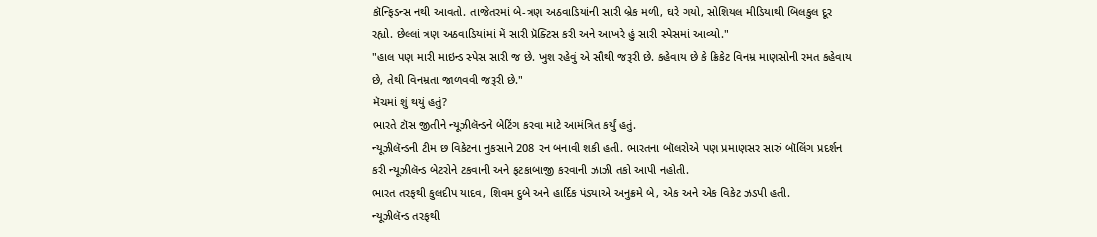કૉન્ફિડન્સ નથી આવતો. તાજેતરમાં બે-ત્રણ અઠવાડિયાંની સારી બ્રેક મળી, ઘરે ગયો, સોશિયલ મીડિયાથી બિલકુલ દૂર રહ્યો. છેલ્લાં ત્રણ અઠવાડિયાંમાં મેં સારી પ્રૅક્ટિસ કરી અને આખરે હું સારી સ્પેસમાં આવ્યો."
"હાલ પણ મારી માઇન્ડ સ્પેસ સારી જ છે. ખુશ રહેવું એ સૌથી જરૂરી છે. કહેવાય છે કે ક્રિકેટ વિનમ્ર માણસોની રમત કહેવાય છે, તેથી વિનમ્રતા જાળવવી જરૂરી છે."
મૅચમાં શું થયું હતું?
ભારતે ટૉસ જીતીને ન્યૂઝીલૅન્ડને બેટિંગ કરવા માટે આમંત્રિત કર્યું હતું.
ન્યૂઝીલૅન્ડની ટીમ છ વિકેટના નુકસાને 208 રન બનાવી શકી હતી. ભારતના બૉલરોએ પણ પ્રમાણસર સારું બૉલિંગ પ્રદર્શન કરી ન્યૂઝીલૅન્ડ બેટરોને ટકવાની અને ફટકાબાજી કરવાની ઝાઝી તકો આપી નહોતી.
ભારત તરફથી કુલદીપ યાદવ, શિવમ દુબે અને હાર્દિક પંડ્યાએ અનુક્રમે બે, એક અને એક વિકેટ ઝડપી હતી.
ન્યૂઝીલૅન્ડ તરફથી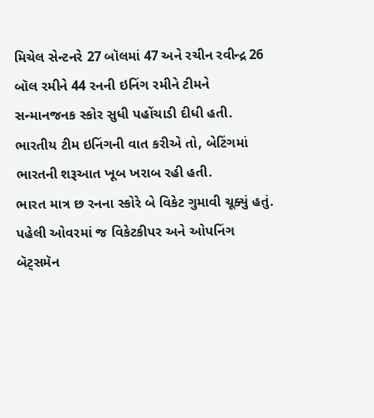મિચેલ સેન્ટનરે 27 બૉલમાં 47 અને રચીન રવીન્દ્ર 26 બૉલ રમીને 44 રનની ઇનિંગ રમીને ટીમને સન્માનજનક સ્કોર સુધી પહોંચાડી દીધી હતી.
ભારતીય ટીમ ઇનિંગની વાત કરીએ તો, બેટિંગમાં ભારતની શરૂઆત ખૂબ ખરાબ રહી હતી.
ભારત માત્ર છ રનના સ્કોરે બે વિકેટ ગુમાવી ચૂક્યું હતું.
પહેલી ઓવરમાં જ વિકેટકીપર અને ઓપનિંગ બૅટ્સમૅન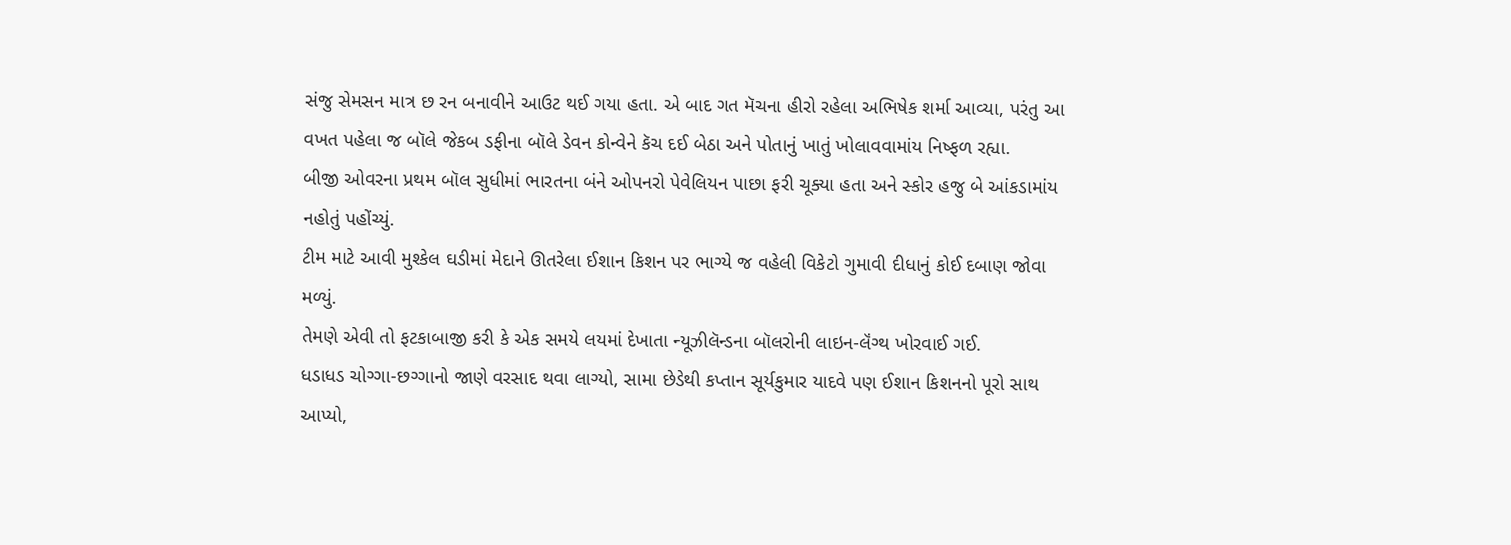સંજુ સેમસન માત્ર છ રન બનાવીને આઉટ થઈ ગયા હતા. એ બાદ ગત મૅચના હીરો રહેલા અભિષેક શર્મા આવ્યા, પરંતુ આ વખત પહેલા જ બૉલે જેકબ ડફીના બૉલે ડેવન કોન્વેને કૅચ દઈ બેઠા અને પોતાનું ખાતું ખોલાવવામાંય નિષ્ફળ રહ્યા.
બીજી ઓવરના પ્રથમ બૉલ સુધીમાં ભારતના બંને ઓપનરો પેવેલિયન પાછા ફરી ચૂક્યા હતા અને સ્કોર હજુ બે આંકડામાંય નહોતું પહોંચ્યું.
ટીમ માટે આવી મુશ્કેલ ઘડીમાં મેદાને ઊતરેલા ઈશાન કિશન પર ભાગ્યે જ વહેલી વિકેટો ગુમાવી દીધાનું કોઈ દબાણ જોવા મળ્યું.
તેમણે એવી તો ફટકાબાજી કરી કે એક સમયે લયમાં દેખાતા ન્યૂઝીલૅન્ડના બૉલરોની લાઇન-લૅંગ્થ ખોરવાઈ ગઈ.
ધડાધડ ચોગ્ગા-છગ્ગાનો જાણે વરસાદ થવા લાગ્યો, સામા છેડેથી કપ્તાન સૂર્યકુમાર યાદવે પણ ઈશાન કિશનનો પૂરો સાથ આપ્યો,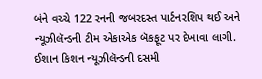બંને વચ્ચે 122 રનની જબરદસ્ત પાર્ટનરશિપ થઈ અને ન્યૂઝીલૅન્ડની ટીમ એકાએક બૅકફૂટ પર દેખાવા લાગી.
ઈશાન કિશન ન્યૂઝીલૅન્ડની દસમી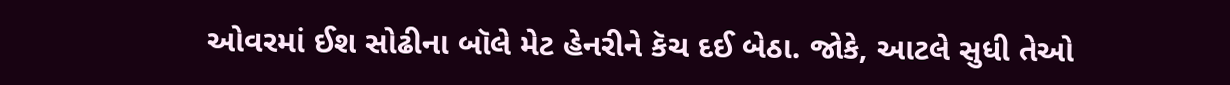ઓવરમાં ઈશ સોઢીના બૉલે મેટ હેનરીને કૅચ દઈ બેઠા. જોકે, આટલે સુધી તેઓ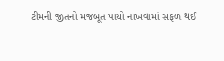ટીમની જીતનો મજબૂત પાયો નાખવામાં સફળ થઈ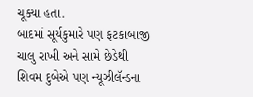ચૂક્યા હતા.
બાદમાં સૂર્યકુમારે પણ ફટકાબાજી ચાલુ રાખી અને સામે છેડેથી શિવમ દુબેએ પણ ન્યૂઝીલૅન્ડના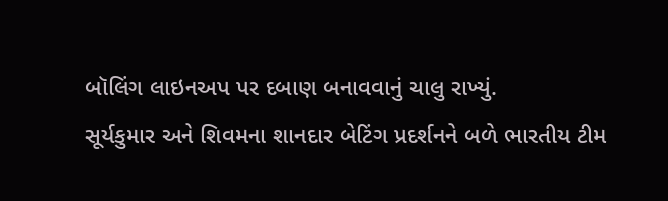બૉલિંગ લાઇનઅપ પર દબાણ બનાવવાનું ચાલુ રાખ્યું.
સૂર્યકુમાર અને શિવમના શાનદાર બેટિંગ પ્રદર્શનને બળે ભારતીય ટીમ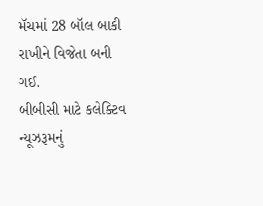મૅચમાં 28 બૉલ બાકી રાખીને વિજેતા બની ગઈ.
બીબીસી માટે કલેક્ટિવ ન્યૂઝરૂમનું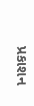પ્રકાશન